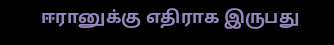ஈரானுக்கு எதிராக இருபது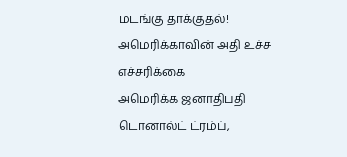மடங்கு தாக்குதல்! அமெரிக்காவின் அதி உச்ச எச்சரிக்கை
அமெரிக்க ஜனாதிபதி டொனால்ட் ட்ரம்ப்,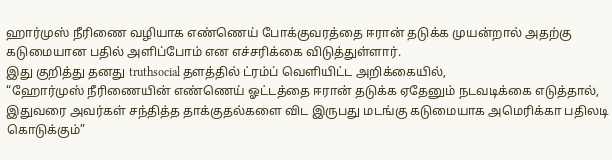ஹார்முஸ் நீரிணை வழியாக எண்ணெய் போக்குவரத்தை ஈரான் தடுக்க முயன்றால் அதற்கு கடுமையான பதில் அளிப்போம் என எச்சரிக்கை விடுத்துள்ளார்.
இது குறித்து தனது truthsocial தளத்தில் ட்ரம்ப் வெளியிட்ட அறிக்கையில்,
“ஹோர்முஸ் நீரிணையின் எண்ணெய் ஓட்டத்தை ஈரான் தடுக்க ஏதேனும் நடவடிக்கை எடுத்தால், இதுவரை அவர்கள் சந்தித்த தாக்குதல்களை விட இருபது மடங்கு கடுமையாக அமெரிக்கா பதிலடி கொடுக்கும்”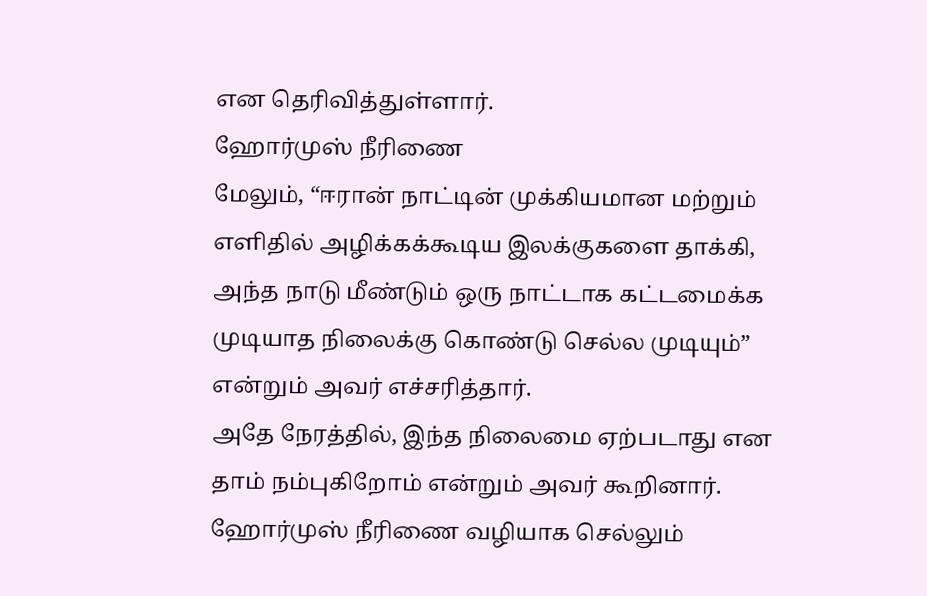என தெரிவித்துள்ளார்.
ஹோர்முஸ் நீரிணை
மேலும், “ஈரான் நாட்டின் முக்கியமான மற்றும் எளிதில் அழிக்கக்கூடிய இலக்குகளை தாக்கி, அந்த நாடு மீண்டும் ஒரு நாட்டாக கட்டமைக்க முடியாத நிலைக்கு கொண்டு செல்ல முடியும்” என்றும் அவர் எச்சரித்தார்.
அதே நேரத்தில், இந்த நிலைமை ஏற்படாது என தாம் நம்புகிறோம் என்றும் அவர் கூறினார்.
ஹோர்முஸ் நீரிணை வழியாக செல்லும்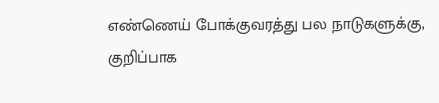எண்ணெய் போக்குவரத்து பல நாடுகளுக்கு, குறிப்பாக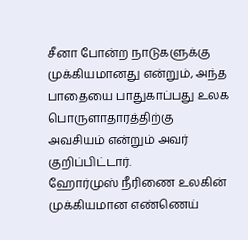சீனா போன்ற நாடுகளுக்கு முக்கியமானது என்றும், அந்த பாதையை பாதுகாப்பது உலக பொருளாதாரத்திற்கு அவசியம் என்றும் அவர் குறிப்பிட்டார்.
ஹோர்முஸ் நீரிணை உலகின் முக்கியமான எண்ணெய்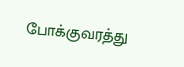போக்குவரத்து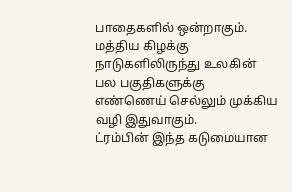பாதைகளில் ஒன்றாகும்.
மத்திய கிழக்கு நாடுகளிலிருந்து உலகின் பல பகுதிகளுக்கு எண்ணெய் செல்லும் முக்கிய வழி இதுவாகும்.
ட்ரம்பின் இந்த கடுமையான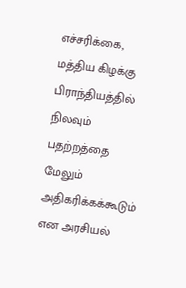எச்சரிக்கை, மத்திய கிழக்கு பிராந்தியத்தில் நிலவும் பதற்றத்தை மேலும் அதிகரிக்கக்கூடும் என அரசியல்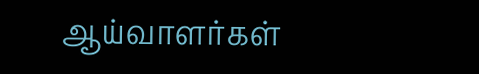ஆய்வாளர்கள்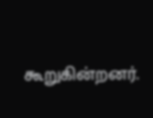கூறுகின்றனர்.